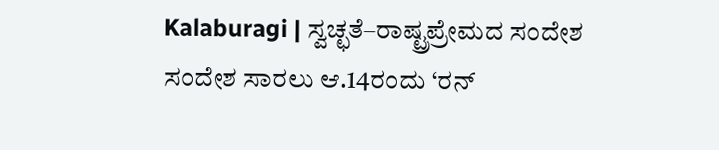Kalaburagi | ಸ್ವಚ್ಛತೆ–ರಾಷ್ಟ್ರಪ್ರೇಮದ ಸಂದೇಶ ಸಂದೇಶ ಸಾರಲು ಆ.14ರಂದು ‘ರನ್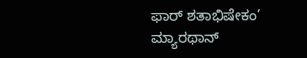ಫಾರ್ ಶತಾಭಿಷೇಕಂ’ ಮ್ಯಾರಥಾನ್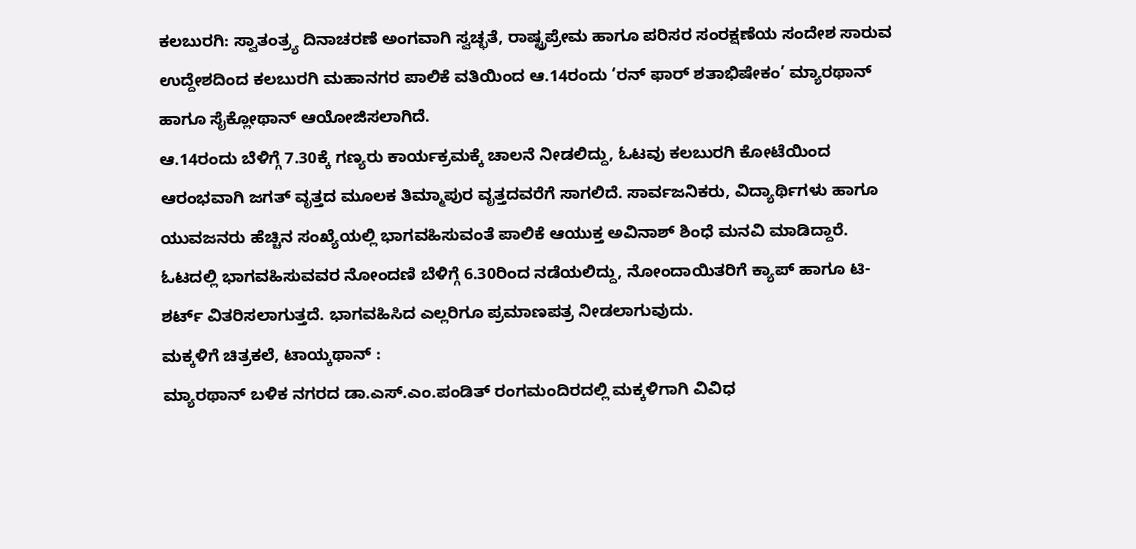ಕಲಬುರಗಿ: ಸ್ವಾತಂತ್ರ್ಯ ದಿನಾಚರಣೆ ಅಂಗವಾಗಿ ಸ್ವಚ್ಛತೆ, ರಾಷ್ಟ್ರಪ್ರೇಮ ಹಾಗೂ ಪರಿಸರ ಸಂರಕ್ಷಣೆಯ ಸಂದೇಶ ಸಾರುವ ಉದ್ದೇಶದಿಂದ ಕಲಬುರಗಿ ಮಹಾನಗರ ಪಾಲಿಕೆ ವತಿಯಿಂದ ಆ.14ರಂದು ‘ರನ್ ಫಾರ್ ಶತಾಭಿಷೇಕಂ’ ಮ್ಯಾರಥಾನ್ ಹಾಗೂ ಸೈಕ್ಲೋಥಾನ್ ಆಯೋಜಿಸಲಾಗಿದೆ.
ಆ.14ರಂದು ಬೆಳಿಗ್ಗೆ 7.30ಕ್ಕೆ ಗಣ್ಯರು ಕಾರ್ಯಕ್ರಮಕ್ಕೆ ಚಾಲನೆ ನೀಡಲಿದ್ದು, ಓಟವು ಕಲಬುರಗಿ ಕೋಟೆಯಿಂದ ಆರಂಭವಾಗಿ ಜಗತ್ ವೃತ್ತದ ಮೂಲಕ ತಿಮ್ಮಾಪುರ ವೃತ್ತದವರೆಗೆ ಸಾಗಲಿದೆ. ಸಾರ್ವಜನಿಕರು, ವಿದ್ಯಾರ್ಥಿಗಳು ಹಾಗೂ ಯುವಜನರು ಹೆಚ್ಚಿನ ಸಂಖ್ಯೆಯಲ್ಲಿ ಭಾಗವಹಿಸುವಂತೆ ಪಾಲಿಕೆ ಆಯುಕ್ತ ಅವಿನಾಶ್ ಶಿಂಧೆ ಮನವಿ ಮಾಡಿದ್ದಾರೆ.
ಓಟದಲ್ಲಿ ಭಾಗವಹಿಸುವವರ ನೋಂದಣಿ ಬೆಳಿಗ್ಗೆ 6.30ರಿಂದ ನಡೆಯಲಿದ್ದು, ನೋಂದಾಯಿತರಿಗೆ ಕ್ಯಾಪ್ ಹಾಗೂ ಟಿ-ಶರ್ಟ್ ವಿತರಿಸಲಾಗುತ್ತದೆ. ಭಾಗವಹಿಸಿದ ಎಲ್ಲರಿಗೂ ಪ್ರಮಾಣಪತ್ರ ನೀಡಲಾಗುವುದು.
ಮಕ್ಕಳಿಗೆ ಚಿತ್ರಕಲೆ, ಟಾಯ್ಕಥಾನ್ :
ಮ್ಯಾರಥಾನ್ ಬಳಿಕ ನಗರದ ಡಾ.ಎಸ್.ಎಂ.ಪಂಡಿತ್ ರಂಗಮಂದಿರದಲ್ಲಿ ಮಕ್ಕಳಿಗಾಗಿ ವಿವಿಧ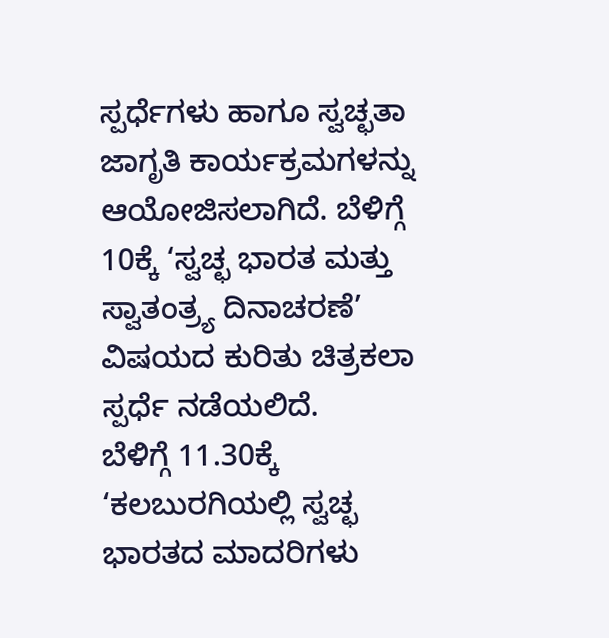ಸ್ಪರ್ಧೆಗಳು ಹಾಗೂ ಸ್ವಚ್ಛತಾ ಜಾಗೃತಿ ಕಾರ್ಯಕ್ರಮಗಳನ್ನು ಆಯೋಜಿಸಲಾಗಿದೆ. ಬೆಳಿಗ್ಗೆ 10ಕ್ಕೆ ‘ಸ್ವಚ್ಛ ಭಾರತ ಮತ್ತು ಸ್ವಾತಂತ್ರ್ಯ ದಿನಾಚರಣೆ’ ವಿಷಯದ ಕುರಿತು ಚಿತ್ರಕಲಾ ಸ್ಪರ್ಧೆ ನಡೆಯಲಿದೆ.
ಬೆಳಿಗ್ಗೆ 11.30ಕ್ಕೆ ‘ಕಲಬುರಗಿಯಲ್ಲಿ ಸ್ವಚ್ಛ ಭಾರತದ ಮಾದರಿಗಳು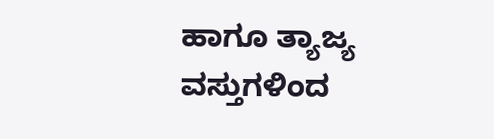ಹಾಗೂ ತ್ಯಾಜ್ಯ ವಸ್ತುಗಳಿಂದ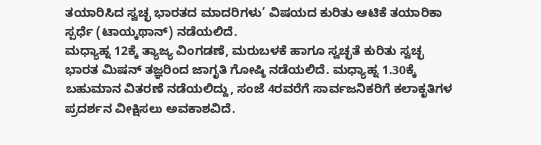ತಯಾರಿಸಿದ ಸ್ವಚ್ಛ ಭಾರತದ ಮಾದರಿಗಳು’ ವಿಷಯದ ಕುರಿತು ಆಟಿಕೆ ತಯಾರಿಕಾ ಸ್ಪರ್ಧೆ (ಟಾಯ್ಕಥಾನ್) ನಡೆಯಲಿದೆ.
ಮಧ್ಯಾಹ್ನ 12ಕ್ಕೆ ತ್ಯಾಜ್ಯ ವಿಂಗಡಣೆ, ಮರುಬಳಕೆ ಹಾಗೂ ಸ್ವಚ್ಛತೆ ಕುರಿತು ಸ್ವಚ್ಛ ಭಾರತ ಮಿಷನ್ ತಜ್ಞರಿಂದ ಜಾಗೃತಿ ಗೋಷ್ಠಿ ನಡೆಯಲಿದೆ. ಮಧ್ಯಾಹ್ನ 1.30ಕ್ಕೆ ಬಹುಮಾನ ವಿತರಣೆ ನಡೆಯಲಿದ್ದು, ಸಂಜೆ 4ರವರೆಗೆ ಸಾರ್ವಜನಿಕರಿಗೆ ಕಲಾಕೃತಿಗಳ ಪ್ರದರ್ಶನ ವೀಕ್ಷಿಸಲು ಅವಕಾಶವಿದೆ.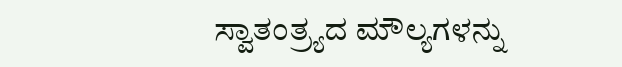ಸ್ವಾತಂತ್ರ್ಯದ ಮೌಲ್ಯಗಳನ್ನು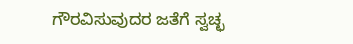ಗೌರವಿಸುವುದರ ಜತೆಗೆ ಸ್ವಚ್ಛ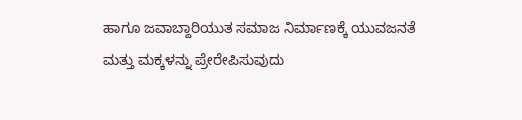ಹಾಗೂ ಜವಾಬ್ದಾರಿಯುತ ಸಮಾಜ ನಿರ್ಮಾಣಕ್ಕೆ ಯುವಜನತೆ ಮತ್ತು ಮಕ್ಕಳನ್ನು ಪ್ರೇರೇಪಿಸುವುದು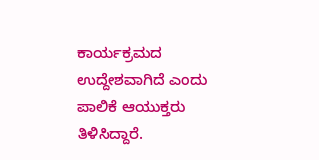ಕಾರ್ಯಕ್ರಮದ ಉದ್ದೇಶವಾಗಿದೆ ಎಂದು ಪಾಲಿಕೆ ಆಯುಕ್ತರು ತಿಳಿಸಿದ್ದಾರೆ.